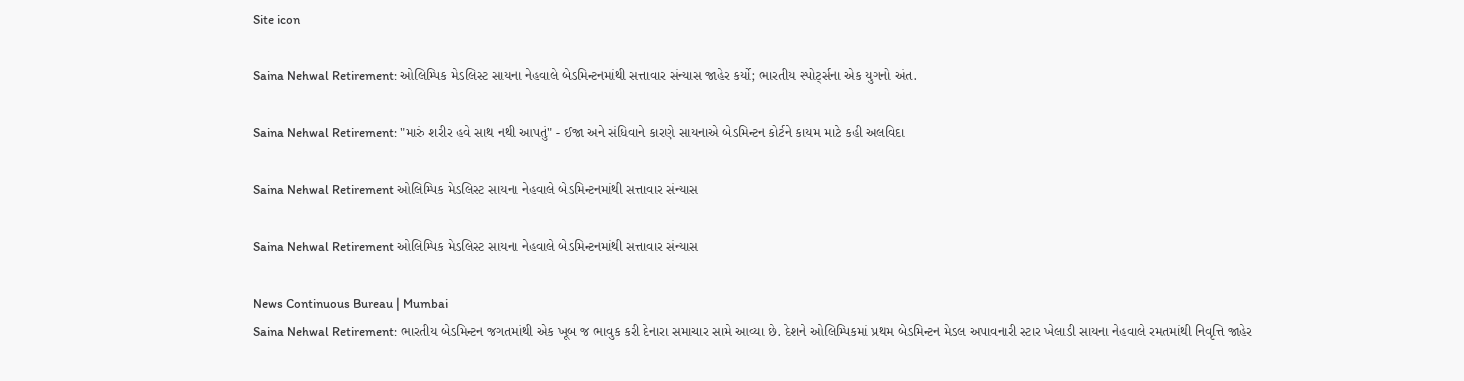Site icon

Saina Nehwal Retirement: ઓલિમ્પિક મેડલિસ્ટ સાયના નેહવાલે બેડમિન્ટનમાંથી સત્તાવાર સંન્યાસ જાહેર કર્યો; ભારતીય સ્પોર્ટ્સના એક યુગનો અંત.

Saina Nehwal Retirement: "મારું શરીર હવે સાથ નથી આપતું" - ઈજા અને સંધિવાને કારણે સાયનાએ બેડમિન્ટન કોર્ટને કાયમ માટે કહી અલવિદા

Saina Nehwal Retirement ઓલિમ્પિક મેડલિસ્ટ સાયના નેહવાલે બેડમિન્ટનમાંથી સત્તાવાર સંન્યાસ

Saina Nehwal Retirement ઓલિમ્પિક મેડલિસ્ટ સાયના નેહવાલે બેડમિન્ટનમાંથી સત્તાવાર સંન્યાસ

News Continuous Bureau | Mumbai
Saina Nehwal Retirement: ભારતીય બેડમિન્ટન જગતમાંથી એક ખૂબ જ ભાવુક કરી દેનારા સમાચાર સામે આવ્યા છે. દેશને ઓલિમ્પિકમાં પ્રથમ બેડમિન્ટન મેડલ અપાવનારી સ્ટાર ખેલાડી સાયના નેહવાલે રમતમાંથી નિવૃત્તિ જાહેર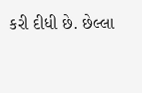કરી દીધી છે. છેલ્લા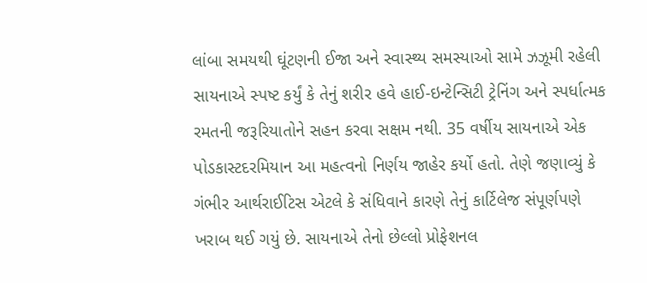લાંબા સમયથી ઘૂંટણની ઈજા અને સ્વાસ્થ્ય સમસ્યાઓ સામે ઝઝૂમી રહેલી સાયનાએ સ્પષ્ટ કર્યું કે તેનું શરીર હવે હાઈ-ઇન્ટેન્સિટી ટ્રેનિંગ અને સ્પર્ધાત્મક રમતની જરૂરિયાતોને સહન કરવા સક્ષમ નથી. 35 વર્ષીય સાયનાએ એક પોડકાસ્ટદરમિયાન આ મહત્વનો નિર્ણય જાહેર કર્યો હતો. તેણે જણાવ્યું કે ગંભીર આર્થરાઈટિસ એટલે કે સંધિવાને કારણે તેનું કાર્ટિલેજ સંપૂર્ણપણે ખરાબ થઈ ગયું છે. સાયનાએ તેનો છેલ્લો પ્રોફેશનલ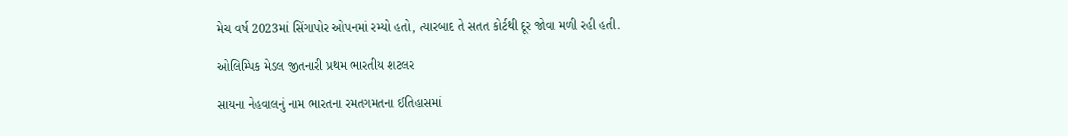મેચ વર્ષ 2023માં સિંગાપોર ઓપનમાં રમ્યો હતો, ત્યારબાદ તે સતત કોર્ટથી દૂર જોવા મળી રહી હતી.

ઓલિમ્પિક મેડલ જીતનારી પ્રથમ ભારતીય શટલર

સાયના નેહવાલનું નામ ભારતના રમતગમતના ઈતિહાસમાં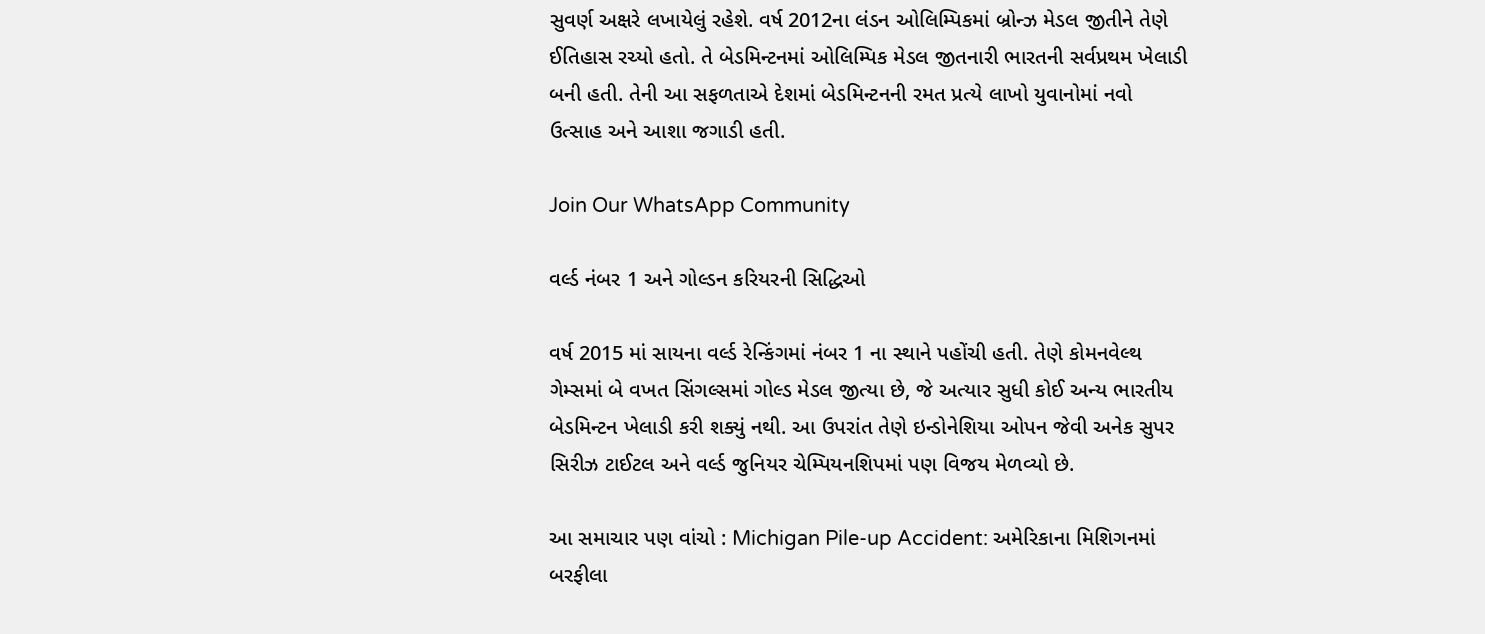સુવર્ણ અક્ષરે લખાયેલું રહેશે. વર્ષ 2012ના લંડન ઓલિમ્પિકમાં બ્રોન્ઝ મેડલ જીતીને તેણે ઈતિહાસ રચ્યો હતો. તે બેડમિન્ટનમાં ઓલિમ્પિક મેડલ જીતનારી ભારતની સર્વપ્રથમ ખેલાડી બની હતી. તેની આ સફળતાએ દેશમાં બેડમિન્ટનની રમત પ્રત્યે લાખો યુવાનોમાં નવો ઉત્સાહ અને આશા જગાડી હતી.

Join Our WhatsApp Community

વર્લ્ડ નંબર 1 અને ગોલ્ડન કરિયરની સિદ્ધિઓ

વર્ષ 2015 માં સાયના વર્લ્ડ રેન્કિંગમાં નંબર 1 ના સ્થાને પહોંચી હતી. તેણે કોમનવેલ્થ ગેમ્સમાં બે વખત સિંગલ્સમાં ગોલ્ડ મેડલ જીત્યા છે, જે અત્યાર સુધી કોઈ અન્ય ભારતીય બેડમિન્ટન ખેલાડી કરી શક્યું નથી. આ ઉપરાંત તેણે ઇન્ડોનેશિયા ઓપન જેવી અનેક સુપર સિરીઝ ટાઈટલ અને વર્લ્ડ જુનિયર ચેમ્પિયનશિપમાં પણ વિજય મેળવ્યો છે.

આ સમાચાર પણ વાંચો : Michigan Pile-up Accident: અમેરિકાના મિશિગનમાં બરફીલા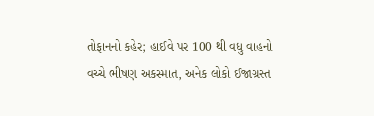તોફાનનો કહેર; હાઈવે પર 100 થી વધુ વાહનો વચ્ચે ભીષણ અકસ્માત, અનેક લોકો ઈજાગ્રસ્ત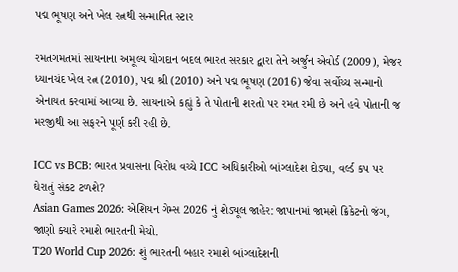પદ્મ ભૂષણ અને ખેલ રત્નથી સન્માનિત સ્ટાર

રમતગમતમાં સાયનાના અમૂલ્ય યોગદાન બદલ ભારત સરકાર દ્વારા તેને અર્જુન એવોર્ડ (2009), મેજર ધ્યાનચંદ ખેલ રત્ન (2010), પદ્મ શ્રી (2010) અને પદ્મ ભૂષણ (2016) જેવા સર્વોચ્ચ સન્માનો એનાયત કરવામાં આવ્યા છે. સાયનાએ કહ્યું કે તે પોતાની શરતો પર રમત રમી છે અને હવે પોતાની જ મરજીથી આ સફરને પૂર્ણ કરી રહી છે.

ICC vs BCB: ભારત પ્રવાસના વિરોધ વચ્ચે ICC અધિકારીઓ બાંગ્લાદેશ દોડ્યા, વર્લ્ડ કપ પર ઘેરાતું સંકટ ટળશે?
Asian Games 2026: એશિયન ગેમ્સ 2026 નું શેડ્યૂલ જાહેર: જાપાનમાં જામશે ક્રિકેટનો જંગ, જાણો ક્યારે રમાશે ભારતની મેચો.
T20 World Cup 2026: શું ભારતની બહાર રમાશે બાંગ્લાદેશની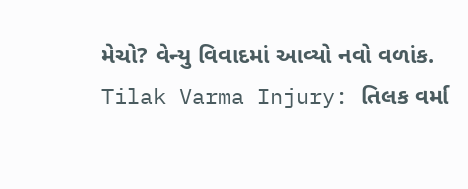મેચો? વેન્યુ વિવાદમાં આવ્યો નવો વળાંક.
Tilak Varma Injury: તિલક વર્મા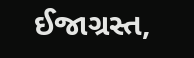ઈજાગ્રસ્ત,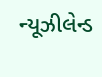ન્યૂઝીલેન્ડ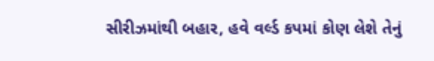સીરીઝમાંથી બહાર, હવે વર્લ્ડ કપમાં કોણ લેશે તેનું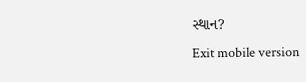સ્થાન?
Exit mobile version